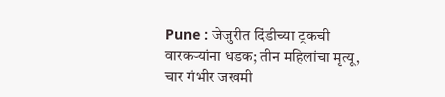Pune : जेजुरीत दिंडीच्या ट्रकची वारकऱ्यांना धडक; तीन महिलांचा मृत्यू, चार गंभीर जखमी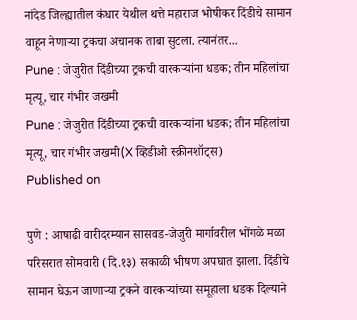नांदेड जिल्ह्यातील कंधार येथील थत्ते महाराज भोषीकर दिंडीचे सामान वाहून नेणाऱ्या ट्रकचा अचानक ताबा सुटला. त्यानंतर...
Pune : जेजुरीत दिंडीच्या ट्रकची वारकऱ्यांना धडक; तीन महिलांचा मृत्यू, चार गंभीर जखमी
Pune : जेजुरीत दिंडीच्या ट्रकची वारकऱ्यांना धडक; तीन महिलांचा मृत्यू, चार गंभीर जखमी(X व्हिडीओ स्क्रीनशॉट्स)
Published on

पुणे : आषाढी वारीदरम्यान सासवड-जेजुरी मार्गावरील भोंगळे मळा परिसरात सोमवारी (दि.१३) सकाळी भीषण अपघात झाला. दिंडीचे सामान घेऊन जाणाऱ्या ट्रकने वारकऱ्यांच्या समूहाला धडक दिल्याने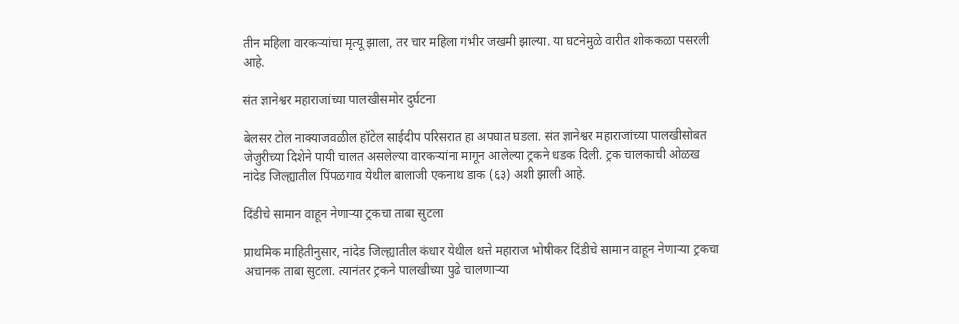तीन महिला वारकऱ्यांचा मृत्यू झाला, तर चार महिला गंभीर जखमी झाल्या. या घटनेमुळे वारीत शोककळा पसरली आहे.

संत ज्ञानेश्वर महाराजांच्या पालखीसमोर दुर्घटना

बेलसर टोल नाक्याजवळील हॉटेल साईदीप परिसरात हा अपघात घडला. संत ज्ञानेश्वर महाराजांच्या पालखीसोबत जेजुरीच्या दिशेने पायी चालत असलेल्या वारकऱ्यांना मागून आलेल्या ट्रकने धडक दिली. ट्रक चालकाची ओळख नांदेड जिल्ह्यातील पिंपळगाव येथील बालाजी एकनाथ डाक (६३) अशी झाली आहे.

दिंडीचे सामान वाहून नेणाऱ्या ट्रकचा ताबा सुटला

प्राथमिक माहितीनुसार, नांदेड जिल्ह्यातील कंधार येथील थत्ते महाराज भोषीकर दिंडीचे सामान वाहून नेणाऱ्या ट्रकचा अचानक ताबा सुटला. त्यानंतर ट्रकने पालखीच्या पुढे चालणाऱ्या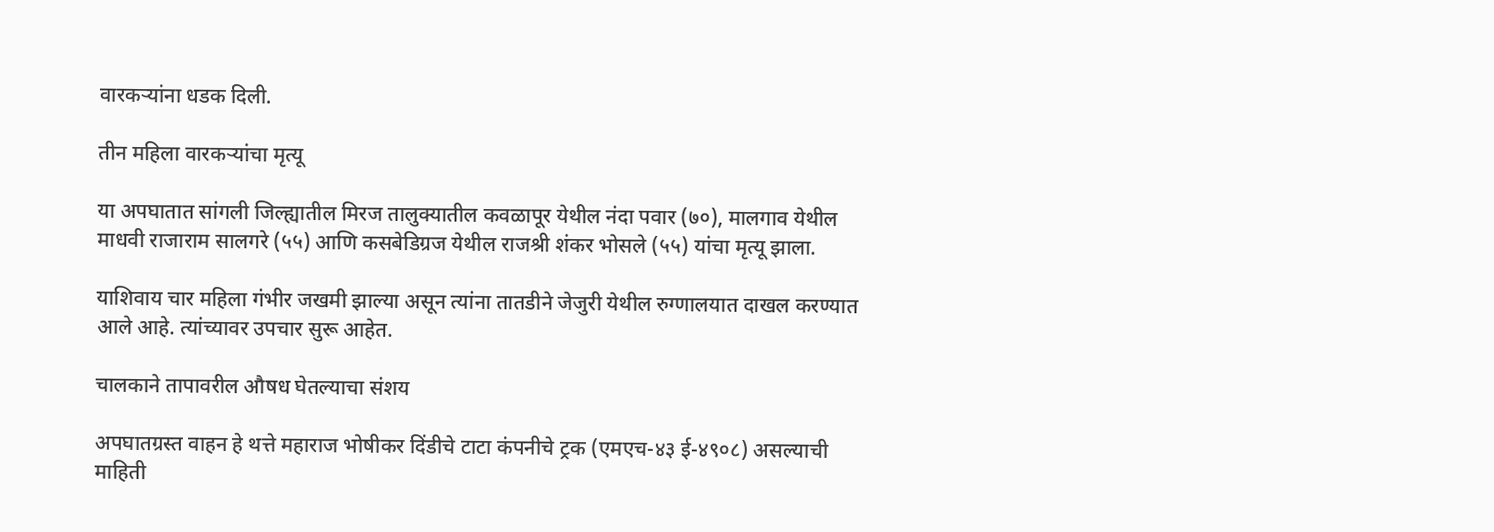वारकऱ्यांना धडक दिली.

तीन महिला वारकऱ्यांचा मृत्यू

या अपघातात सांगली जिल्ह्यातील मिरज तालुक्यातील कवळापूर येथील नंदा पवार (७०), मालगाव येथील माधवी राजाराम सालगरे (५५) आणि कसबेडिग्रज येथील राजश्री शंकर भोसले (५५) यांचा मृत्यू झाला.

याशिवाय चार महिला गंभीर जखमी झाल्या असून त्यांना तातडीने जेजुरी येथील रुग्णालयात दाखल करण्यात आले आहे. त्यांच्यावर उपचार सुरू आहेत.

चालकाने तापावरील औषध घेतल्याचा संशय

अपघातग्रस्त वाहन हे थत्ते महाराज भोषीकर दिंडीचे टाटा कंपनीचे ट्रक (एमएच-४३ ई-४९०८) असल्याची माहिती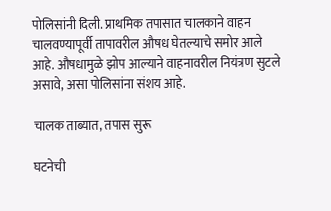पोलिसांनी दिली. प्राथमिक तपासात चालकाने वाहन चालवण्यापूर्वी तापावरील औषध घेतल्याचे समोर आले आहे. औषधामुळे झोप आल्याने वाहनावरील नियंत्रण सुटले असावे, असा पोलिसांना संशय आहे.

चालक ताब्यात, तपास सुरू

घटनेची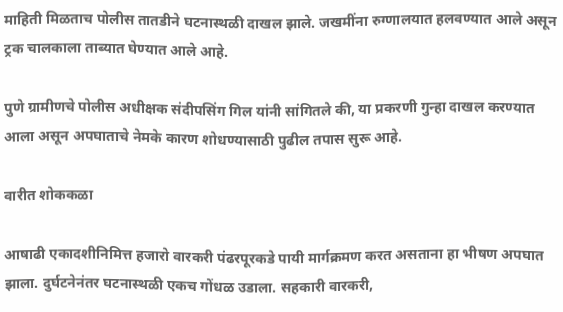माहिती मिळताच पोलीस तातडीने घटनास्थळी दाखल झाले. जखमींना रुग्णालयात हलवण्यात आले असून ट्रक चालकाला ताब्यात घेण्यात आले आहे.

पुणे ग्रामीणचे पोलीस अधीक्षक संदीपसिंग गिल यांनी सांगितले की, या प्रकरणी गुन्हा दाखल करण्यात आला असून अपघाताचे नेमके कारण शोधण्यासाठी पुढील तपास सुरू आहे.

वारीत शोककळा

आषाढी एकादशीनिमित्त हजारो वारकरी पंढरपूरकडे पायी मार्गक्रमण करत असताना हा भीषण अपघात झाला. दुर्घटनेनंतर घटनास्थळी एकच गोंधळ उडाला. सहकारी वारकरी,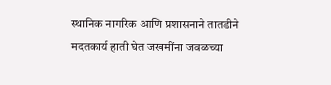स्थानिक नागरिक आणि प्रशासनाने तातडीने मदतकार्य हाती घेत जखमींना जवळच्या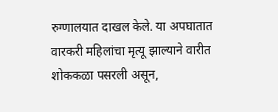रुग्णालयात दाखल केले. या अपघातात वारकरी महिलांचा मृत्यू झाल्याने वारीत शोककळा पसरली असून,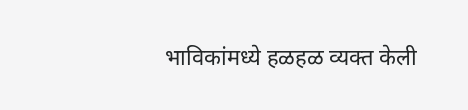भाविकांमध्ये हळहळ व्यक्त केली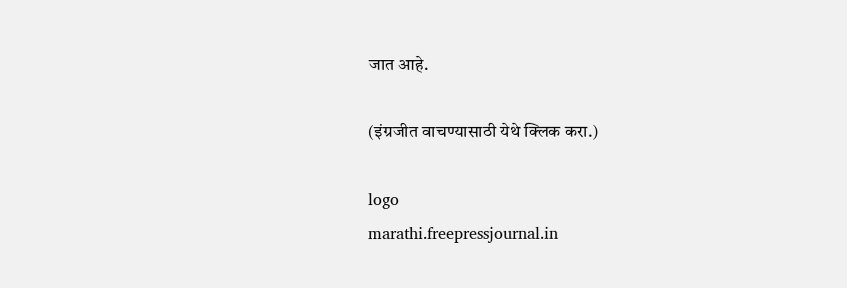जात आहे.

(इंग्रजीत वाचण्यासाठी येथे क्लिक करा.)

logo
marathi.freepressjournal.in